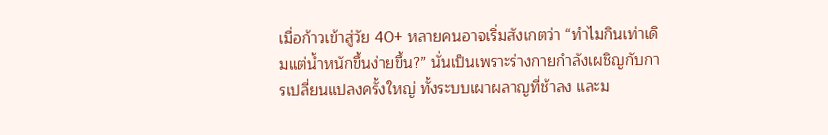เมื่อก้าวเข้าสู่วัย 40+ หลายคนอาจเริ่มสังเกตว่า “ทำไมกินเท่าเดิมแต่น้ำหนักขึ้นง่ายขึ้น?” นั่นเป็นเพราะร่างกายกำลังเผชิญกับการเปลี่ยนแปลงครั้งใหญ่ ทั้งระบบเผาผลาญที่ช้าลง และม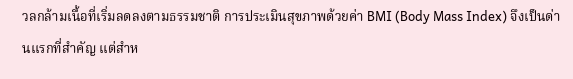วลกล้ามเนื้อที่เริ่มลดลงตามธรรมชาติ การประเมินสุขภาพด้วยค่า BMI (Body Mass Index) จึงเป็นด่านแรกที่สำคัญ แต่สำห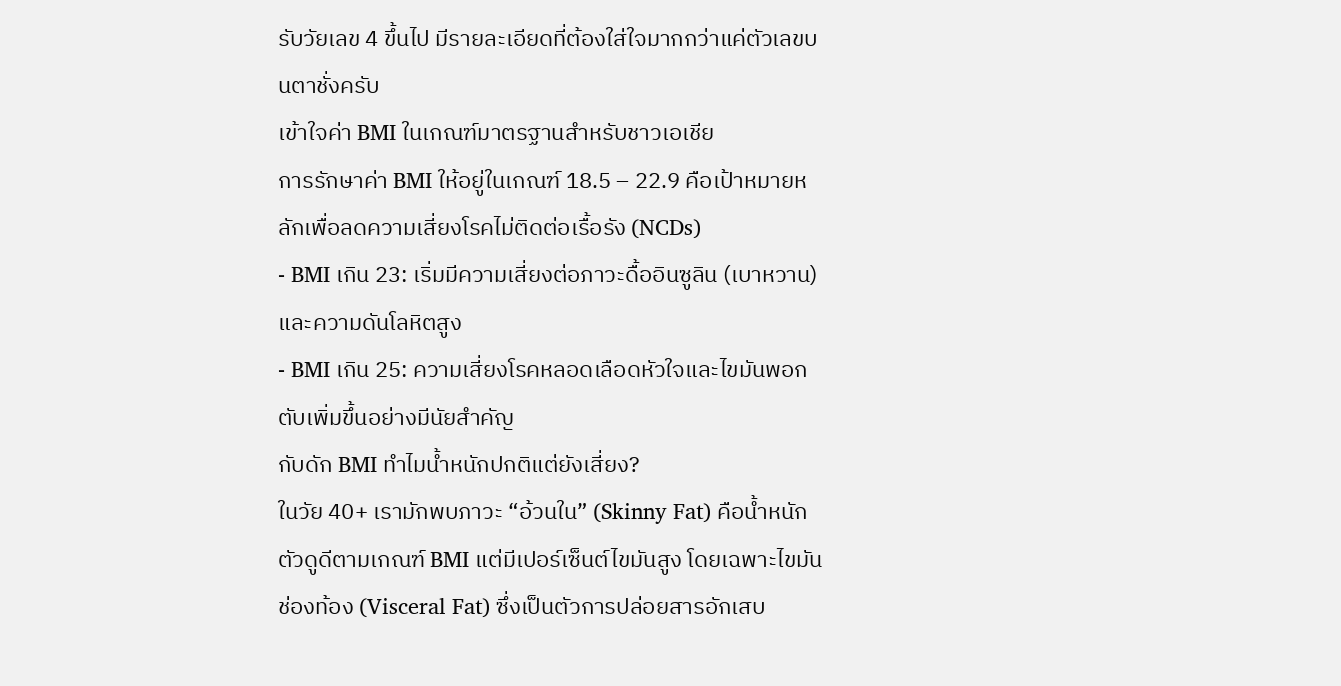รับวัยเลข 4 ขึ้นไป มีรายละเอียดที่ต้องใส่ใจมากกว่าแค่ตัวเลขบนตาชั่งครับ
เข้าใจค่า BMI ในเกณฑ์มาตรฐานสำหรับชาวเอเชีย
การรักษาค่า BMI ให้อยู่ในเกณฑ์ 18.5 – 22.9 คือเป้าหมายหลักเพื่อลดความเสี่ยงโรคไม่ติดต่อเรื้อรัง (NCDs)
- BMI เกิน 23: เริ่มมีความเสี่ยงต่อภาวะดื้ออินซูลิน (เบาหวาน) และความดันโลหิตสูง
- BMI เกิน 25: ความเสี่ยงโรคหลอดเลือดหัวใจและไขมันพอกตับเพิ่มขึ้นอย่างมีนัยสำคัญ
กับดัก BMI ทำไมน้ำหนักปกติแต่ยังเสี่ยง?
ในวัย 40+ เรามักพบภาวะ “อ้วนใน” (Skinny Fat) คือน้ำหนักตัวดูดีตามเกณฑ์ BMI แต่มีเปอร์เซ็นต์ไขมันสูง โดยเฉพาะไขมันช่องท้อง (Visceral Fat) ซึ่งเป็นตัวการปล่อยสารอักเสบ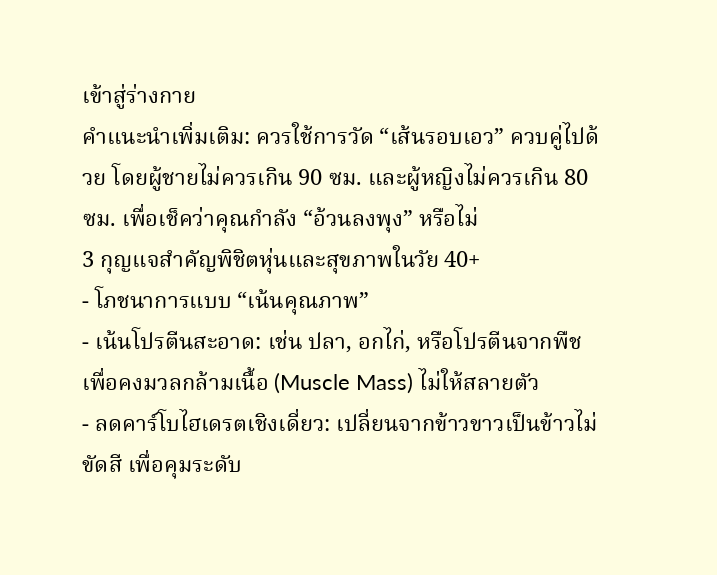เข้าสู่ร่างกาย
คำแนะนำเพิ่มเติม: ควรใช้การวัด “เส้นรอบเอว” ควบคู่ไปด้วย โดยผู้ชายไม่ควรเกิน 90 ซม. และผู้หญิงไม่ควรเกิน 80 ซม. เพื่อเช็คว่าคุณกำลัง “อ้วนลงพุง” หรือไม่
3 กุญแจสำคัญพิชิตหุ่นและสุขภาพในวัย 40+
- โภชนาการแบบ “เน้นคุณภาพ”
- เน้นโปรตีนสะอาด: เช่น ปลา, อกไก่, หรือโปรตีนจากพืช เพื่อคงมวลกล้ามเนื้อ (Muscle Mass) ไม่ให้สลายตัว
- ลดคาร์โบไฮเดรตเชิงเดี่ยว: เปลี่ยนจากข้าวขาวเป็นข้าวไม่ขัดสี เพื่อคุมระดับ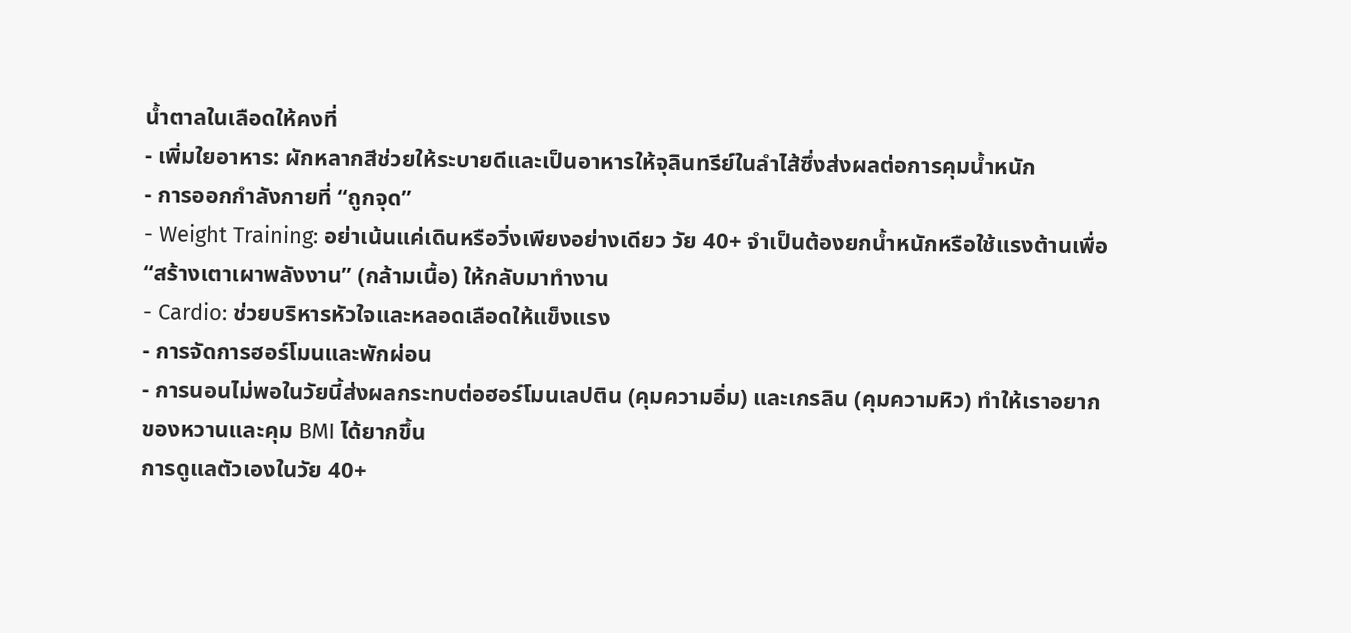น้ำตาลในเลือดให้คงที่
- เพิ่มใยอาหาร: ผักหลากสีช่วยให้ระบายดีและเป็นอาหารให้จุลินทรีย์ในลำไส้ซึ่งส่งผลต่อการคุมน้ำหนัก
- การออกกำลังกายที่ “ถูกจุด”
- Weight Training: อย่าเน้นแค่เดินหรือวิ่งเพียงอย่างเดียว วัย 40+ จำเป็นต้องยกน้ำหนักหรือใช้แรงต้านเพื่อ “สร้างเตาเผาพลังงาน” (กล้ามเนื้อ) ให้กลับมาทำงาน
- Cardio: ช่วยบริหารหัวใจและหลอดเลือดให้แข็งแรง
- การจัดการฮอร์โมนและพักผ่อน
- การนอนไม่พอในวัยนี้ส่งผลกระทบต่อฮอร์โมนเลปติน (คุมความอิ่ม) และเกรลิน (คุมความหิว) ทำให้เราอยากของหวานและคุม BMI ได้ยากขึ้น
การดูแลตัวเองในวัย 40+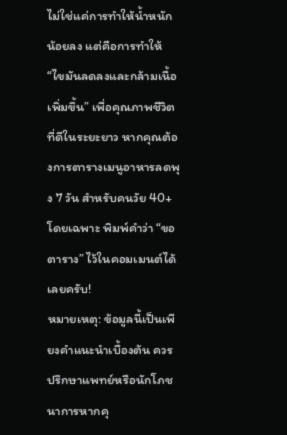ไม่ใช่แค่การทำให้น้ำหนักน้อยลง แต่คือการทำให้ “ไขมันลดลงและกล้ามเนื้อเพิ่มขึ้น” เพื่อคุณภาพชีวิตที่ดีในระยะยาว หากคุณต้องการตารางเมนูอาหารลดพุง 7 วัน สำหรับคนวัย 40+ โดยเฉพาะ พิมพ์คำว่า “ขอตาราง” ไว้ในคอมเมนต์ได้เลยครับ!
หมายเหตุ: ข้อมูลนี้เป็นเพียงคำแนะนำเบื้องต้น ควรปรึกษาแพทย์หรือนักโภชนาการหากคุ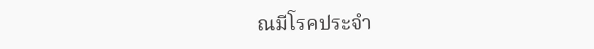ณมีโรคประจำ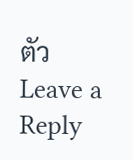ตัว
Leave a Reply